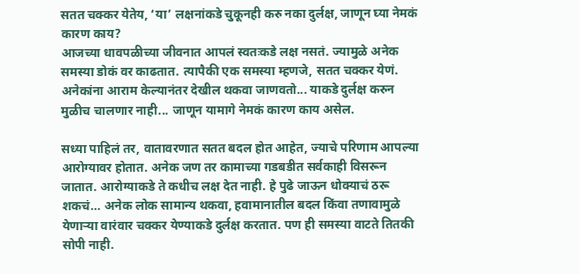सतत चक्कर येतेय, ‘या’ लक्षनांकडे चुकूनही करु नका दुर्लक्ष, जाणून घ्या नेमकं कारण काय?
आजच्या धावपळीच्या जीवनात आपलं स्वतःकडे लक्ष नसतं. ज्यामुळे अनेक समस्या डोकं वर काढतात. त्यापैकी एक समस्या म्हणजे, सतत चक्कर येणं. अनेकांना आराम केल्यानंतर देखील थकवा जाणवतो... याकडे दुर्लक्ष करुन मुळीच चालणार नाही... जाणून यामागे नेमकं कारण काय असेल.

सध्या पाहिलं तर, वातावरणात सतत बदल होत आहेत, ज्याचे परिणाम आपल्या आरोग्यावर होतात. अनेक जण तर कामाच्या गडबडीत सर्वकाही विसरून जातात. आरोग्याकडे ते कधीच लक्ष देत नाही. हे पुढे जाऊन धोक्याचं ठरू शकचं… अनेक लोक सामान्य थकवा, हवामानातील बदल किंवा तणावामुळे येणाऱ्या वारंवार चक्कर येण्याकडे दुर्लक्ष करतात. पण ही समस्या वाटते तितकी सोपी नाही.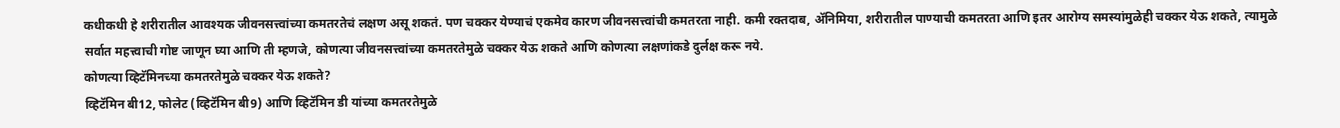कधीकधी हे शरीरातील आवश्यक जीवनसत्त्वांच्या कमतरतेचं लक्षण असू शकतं. पण चक्कर येण्याचं एकमेव कारण जीवनसत्त्वांची कमतरता नाही. कमी रक्तदाब, ॲनिमिया, शरीरातील पाण्याची कमतरता आणि इतर आरोग्य समस्यांमुळेही चक्कर येऊ शकते, त्यामुळे सर्वात महत्त्वाची गोष्ट जाणून घ्या आणि ती म्हणजे, कोणत्या जीवनसत्त्वांच्या कमतरतेमुळे चक्कर येऊ शकते आणि कोणत्या लक्षणांकडे दुर्लक्ष करू नये.
कोणत्या व्हिटॅमिनच्या कमतरतेमुळे चक्कर येऊ शकते?
व्हिटॅमिन बी12, फोलेट (व्हिटॅमिन बी9) आणि व्हिटॅमिन डी यांच्या कमतरतेमुळे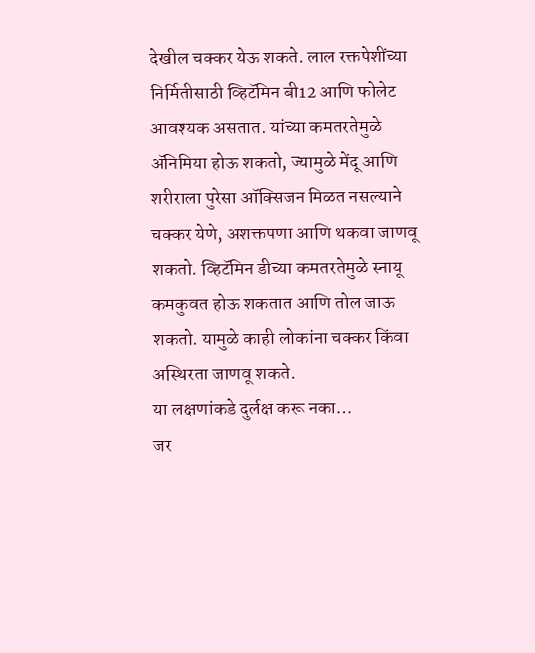देखील चक्कर येऊ शकते. लाल रक्तपेशींच्या निर्मितीसाठी व्हिटॅमिन बी12 आणि फोलेट आवश्यक असतात. यांच्या कमतरतेमुळे ॲनिमिया होऊ शकतो, ज्यामुळे मेंदू आणि शरीराला पुरेसा ऑक्सिजन मिळत नसल्याने चक्कर येणे, अशक्तपणा आणि थकवा जाणवू शकतो. व्हिटॅमिन डीच्या कमतरतेमुळे स्नायू कमकुवत होऊ शकतात आणि तोल जाऊ शकतो. यामुळे काही लोकांना चक्कर किंवा अस्थिरता जाणवू शकते.
या लक्षणांकडे दुर्लक्ष करू नका…
जर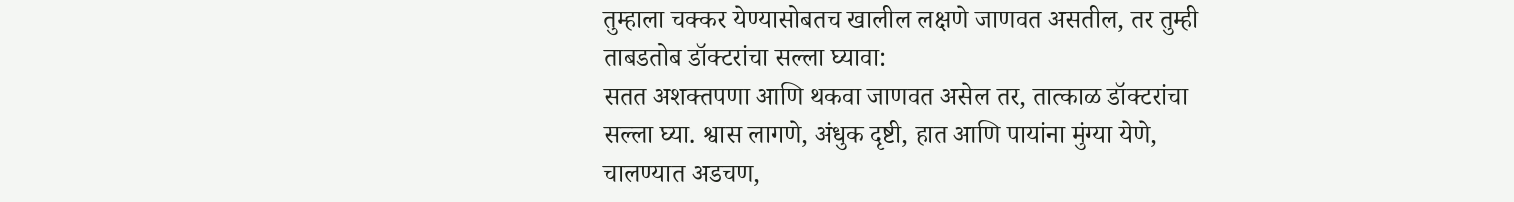तुम्हाला चक्कर येण्यासोबतच खालील लक्षणे जाणवत असतील, तर तुम्ही ताबडतोब डॉक्टरांचा सल्ला घ्यावा:
सतत अशक्तपणा आणि थकवा जाणवत असेल तर, तात्काळ डॉक्टरांचा सल्ला घ्या. श्वास लागणे, अंधुक दृष्टी, हात आणि पायांना मुंग्या येणे, चालण्यात अडचण,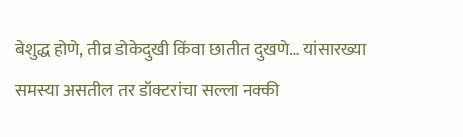बेशुद्ध होणे, तीव्र डोकेदुखी किंवा छातीत दुखणे… यांसारख्या समस्या असतील तर डॉक्टरांचा सल्ला नक्की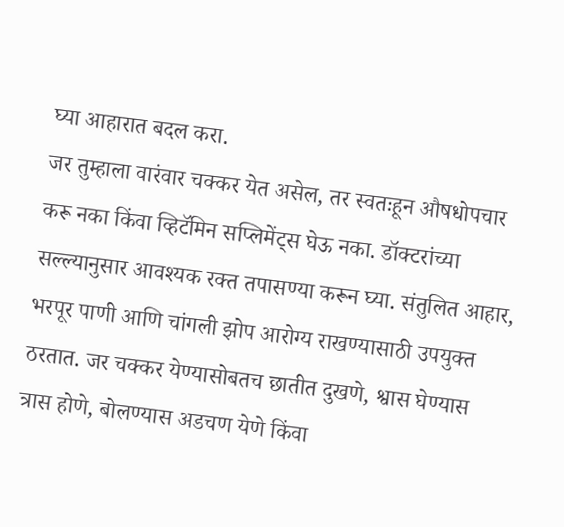घ्या आहारात बदल करा.
जर तुम्हाला वारंवार चक्कर येत असेल, तर स्वतःहून औषधोपचार करू नका किंवा व्हिटॅमिन सप्लिमेंट्स घेऊ नका. डॉक्टरांच्या सल्ल्यानुसार आवश्यक रक्त तपासण्या करून घ्या. संतुलित आहार, भरपूर पाणी आणि चांगली झोप आरोग्य राखण्यासाठी उपयुक्त ठरतात. जर चक्कर येण्यासोबतच छातीत दुखणे, श्वास घेण्यास त्रास होणे, बोलण्यास अडचण येणे किंवा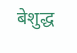बेशुद्ध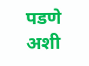पडणे अशी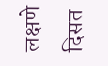लक्षणे दिसत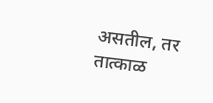असतील, तर तात्काळ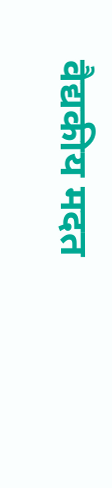वैद्यकीय मदत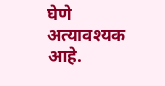घेणे अत्यावश्यक आहे.